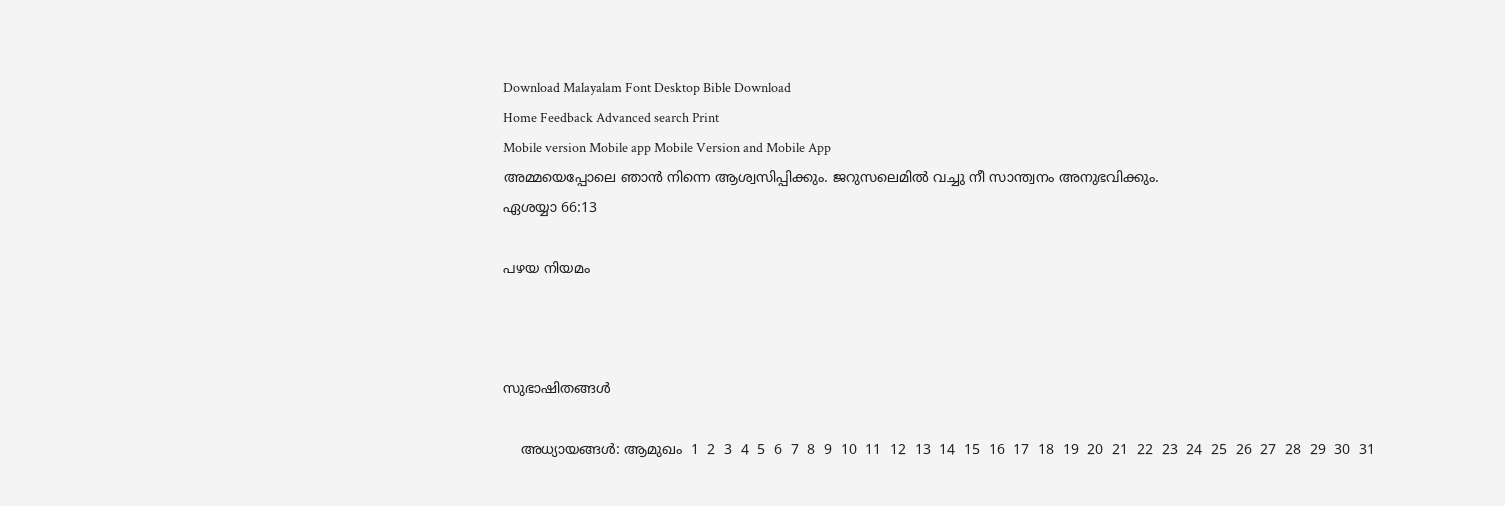Download Malayalam Font Desktop Bible Download
Home Feedback Advanced search Print
Mobile version Mobile app Mobile Version and Mobile App
അമ്മയെപ്പോലെ ഞാന്‍ നിന്നെ ആശ്വസിപ്പിക്കും. ജറുസലെമില്‍ വച്ചു നീ സാന്ത്വനം അനുഭവിക്കും.
ഏശയ്യാ 66:13

പഴയ നിയമം



സുഭാഷിതങ്ങള്‍

    അധ്യായങ്ങള്‍: ആമുഖം  1  2  3  4  5  6  7  8  9  10  11  12  13  14  15  16  17  18  19  20  21  22  23  24  25  26  27  28  29  30  31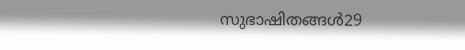സുഭാഷിതങ്ങള്‍29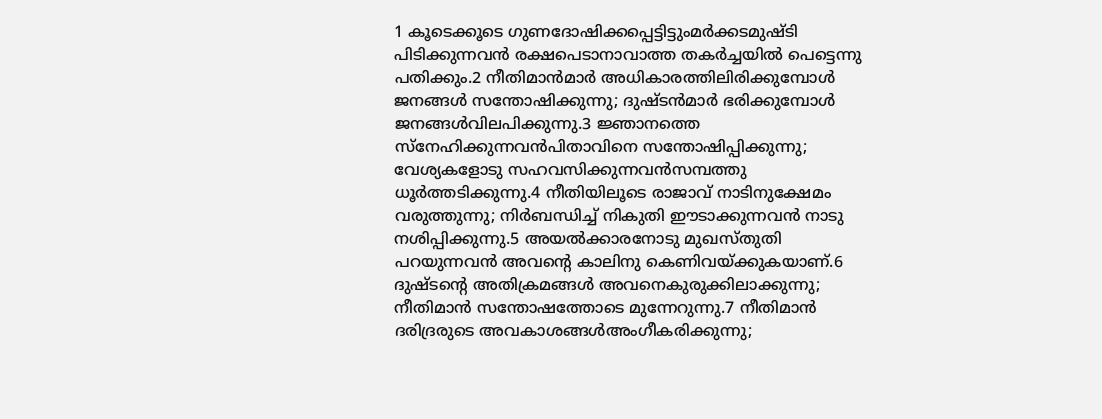1 കൂടെക്കൂടെ ഗുണദോഷിക്കപ്പെട്ടിട്ടുംമര്‍ക്കടമുഷ്ടി പിടിക്കുന്നവന്‍ രക്ഷപെടാനാവാത്ത തകര്‍ച്ചയില്‍ പെട്ടെന്നു പതിക്കും.2 നീതിമാന്‍മാര്‍ അധികാരത്തിലിരിക്കുമ്പോള്‍ ജനങ്ങള്‍ സന്തോഷിക്കുന്നു; ദുഷ്ടന്‍മാര്‍ ഭരിക്കുമ്പോള്‍ ജനങ്ങള്‍വിലപിക്കുന്നു.3 ജ്ഞാനത്തെ സ്നേഹിക്കുന്നവന്‍പിതാവിനെ സന്തോഷിപ്പിക്കുന്നു; വേശ്യകളോടു സഹവസിക്കുന്നവന്‍സമ്പത്തു ധൂര്‍ത്തടിക്കുന്നു.4 നീതിയിലൂടെ രാജാവ് നാടിനുക്ഷേമം വരുത്തുന്നു; നിര്‍ബന്ധിച്ച് നികുതി ഈടാക്കുന്നവന്‍ നാടു നശിപ്പിക്കുന്നു.5 അയല്‍ക്കാരനോടു മുഖസ്തുതി പറയുന്നവന്‍ അവന്‍റെ കാലിനു കെണിവയ്ക്കുകയാണ്.6 ദുഷ്ടന്‍റെ അതിക്രമങ്ങള്‍ അവനെകുരുക്കിലാക്കുന്നു; നീതിമാന്‍ സന്തോഷത്തോടെ മുന്നേറുന്നു.7 നീതിമാന്‍ ദരിദ്രരുടെ അവകാശങ്ങള്‍അംഗീകരിക്കുന്നു;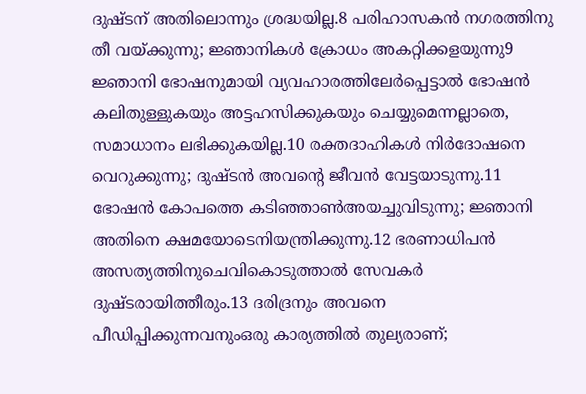ദുഷ്ടന് അതിലൊന്നും ശ്രദ്ധയില്ല.8 പരിഹാസകന്‍ നഗരത്തിനു തീ വയ്ക്കുന്നു; ജ്ഞാനികള്‍ ക്രോധം അകറ്റിക്കളയുന്നു9 ജ്ഞാനി ഭോഷനുമായി വ്യവഹാരത്തിലേര്‍പ്പെട്ടാല്‍ ഭോഷന്‍ കലിതുള്ളുകയും അട്ടഹസിക്കുകയും ചെയ്യുമെന്നല്ലാതെ, സമാധാനം ലഭിക്കുകയില്ല.10 രക്തദാഹികള്‍ നിര്‍ദോഷനെ വെറുക്കുന്നു; ദുഷ്ടന്‍ അവന്‍റെ ജീവന്‍ വേട്ടയാടുന്നു.11 ഭോഷന്‍ കോപത്തെ കടിഞ്ഞാണ്‍അയച്ചുവിടുന്നു; ജ്ഞാനി അതിനെ ക്ഷമയോടെനിയന്ത്രിക്കുന്നു.12 ഭരണാധിപന്‍ അസത്യത്തിനുചെവികൊടുത്താല്‍ സേവകര്‍ ദുഷ്ടരായിത്തീരും.13 ദരിദ്രനും അവനെ പീഡിപ്പിക്കുന്നവനുംഒരു കാര്യത്തില്‍ തുല്യരാണ്;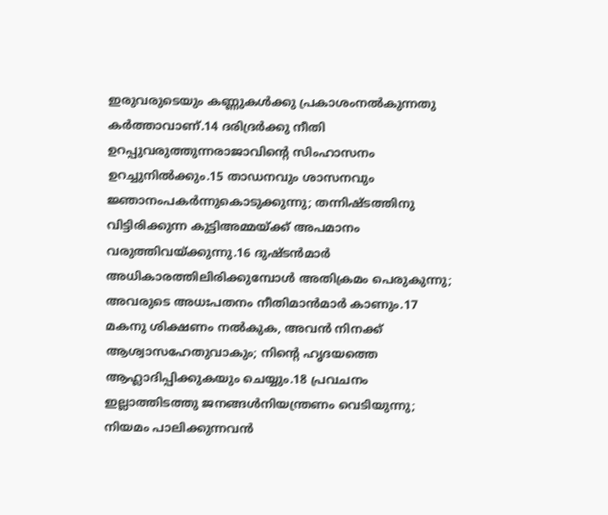ഇരുവരുടെയും കണ്ണുകള്‍ക്കു പ്രകാശംനല്‍കുന്നതു കര്‍ത്താവാണ്.14 ദരിദ്രര്‍ക്കു നീതി ഉറപ്പുവരുത്തുന്നരാജാവിന്‍റെ സിംഹാസനം ഉറച്ചുനില്‍ക്കും.15 താഡനവും ശാസനവും ജ്ഞാനംപകര്‍ന്നുകൊടുക്കുന്നു; തന്നിഷ്ടത്തിനു വിട്ടിരിക്കുന്ന കുട്ടിഅമ്മയ്ക്ക് അപമാനം വരുത്തിവയ്ക്കുന്നു.16 ദുഷ്ടന്‍മാര്‍ അധികാരത്തിലിരിക്കുമ്പോള്‍ അതിക്രമം പെരുകുന്നു; അവരുടെ അധഃപതനം നീതിമാന്‍മാര്‍ കാണും.17 മകനു ശിക്ഷണം നല്‍കുക, അവന്‍ നിനക്ക് ആശ്വാസഹേതുവാകും; നിന്‍റെ ഹൃദയത്തെ ആഹ്ലാദിപ്പിക്കുകയും ചെയ്യും.18 പ്രവചനം ഇല്ലാത്തിടത്തു ജനങ്ങള്‍നിയന്ത്രണം വെടിയുന്നു; നിയമം പാലിക്കുന്നവന്‍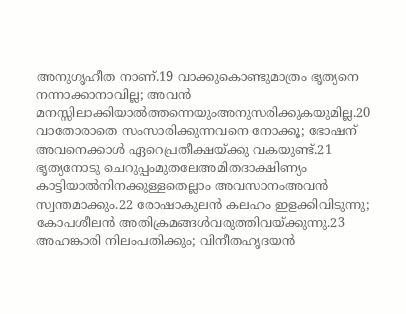അനുഗൃഹീത നാണ്.19 വാക്കുകൊണ്ടുമാത്രം ഭൃത്യനെ നന്നാക്കാനാവില്ല; അവന്‍ മനസ്സിലാക്കിയാല്‍ത്തന്നെയുംഅനുസരിക്കുകയുമില്ല.20 വാതോരാതെ സംസാരിക്കുന്നവനെ നോക്കൂ; ഭോഷന് അവനെക്കാള്‍ ഏറെപ്രതീക്ഷയ്ക്കു വകയുണ്ട്.21 ഭൃത്യനോടു ചെറുപ്പംമുതലേഅമിതദാക്ഷിണ്യം കാട്ടിയാല്‍നിനക്കുള്ളതെല്ലാം അവസാനംഅവന്‍ സ്വന്തമാക്കും.22 രോഷാകുലന്‍ കലഹം ഇളക്കിവിടുന്നു; കോപശീലന്‍ അതിക്രമങ്ങള്‍വരുത്തിവയ്ക്കുന്നു.23 അഹങ്കാരി നിലംപതിക്കും; വിനീതഹൃദയന്‍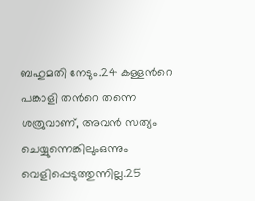ബഹുമതി നേടും.24 കള്ളന്‍റെ പങ്കാളി തന്‍റെ തന്നെ ശത്രുവാണ്, അവന്‍ സത്യം ചെയ്യുന്നെങ്കിലുംഒന്നും വെളിപ്പെടുത്തുന്നില്ല.25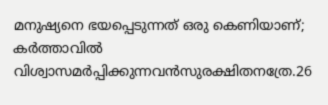മനുഷ്യനെ ഭയപ്പെടുന്നത് ഒരു കെണിയാണ്; കര്‍ത്താവില്‍ വിശ്വാസമര്‍പ്പിക്കുന്നവന്‍സുരക്ഷിതനത്രേ.26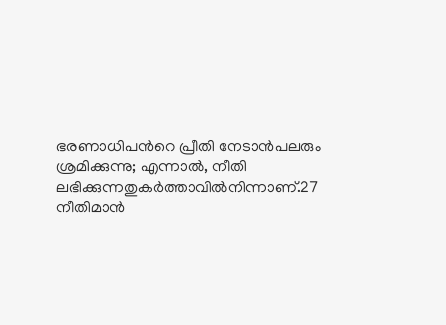ഭരണാധിപന്‍റെ പ്രീതി നേടാന്‍പലരും ശ്രമിക്കുന്നു; എന്നാല്‍, നീതി ലഭിക്കുന്നതുകര്‍ത്താവില്‍നിന്നാണ്.27 നീതിമാന്‍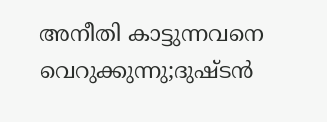അനീതി കാട്ടുന്നവനെ വെറുക്കുന്നു;ദുഷ്ടന്‍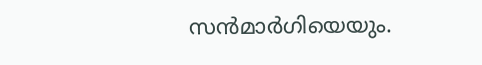സന്‍മാര്‍ഗിയെയും.